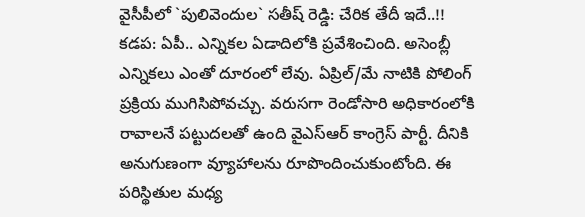వైసీపీలో `పులివెందుల` సతీష్ రెడ్డి: చేరిక తేదీ ఇదే..!!
కడప: ఏపీ.. ఎన్నికల ఏడాదిలోకి ప్రవేశించింది. అసెంబ్లీ ఎన్నికలు ఎంతో దూరంలో లేవు. ఏప్రిల్/మే నాటికి పోలింగ్ ప్రక్రియ ముగిసిపోవచ్చు. వరుసగా రెండోసారి అధికారంలోకి రావాలనే పట్టుదలతో ఉంది వైఎస్ఆర్ కాంగ్రెస్ పార్టీ. దీనికి అనుగుణంగా వ్యూహాలను రూపొందించుకుంటోంది. ఈ పరిస్థితుల మధ్య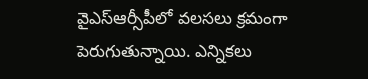వైఎస్ఆర్సీపీలో వలసలు క్రమంగా పెరుగుతున్నాయి. ఎన్నికలు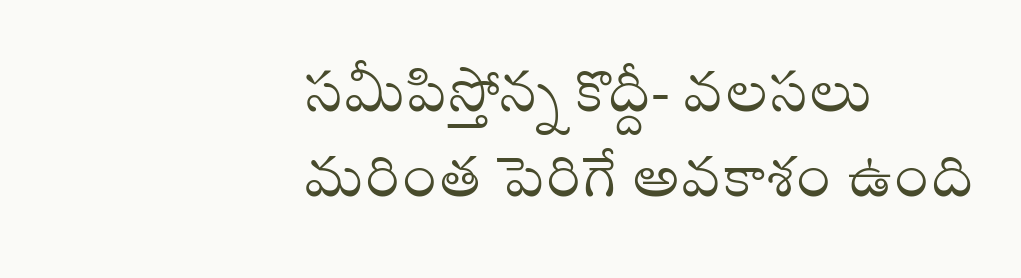సమీపిస్తోన్న కొద్దీ- వలసలు మరింత పెరిగే అవకాశం ఉంది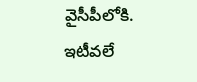వైసీపీలోకి. ఇటీవలే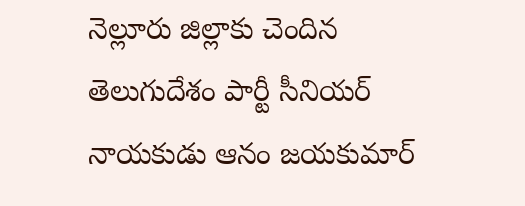నెల్లూరు జిల్లాకు చెందిన తెలుగుదేశం పార్టీ సీనియర్ నాయకుడు ఆనం జయకుమార్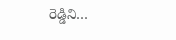రెడ్డిని…